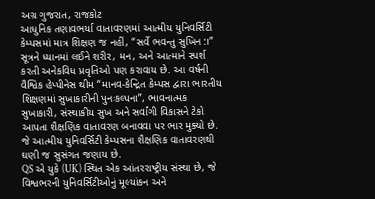અગ્ર ગુજરાત, રાજકોટ
આધુનિક તણાવભર્યા વાતાવરણમાં આત્મીય યુનિવર્સિટી કેમ્પસમાં માત્ર શિક્ષણ જ નહીં, “સર્વે ભવન્તુ સુખિન:।” સૂત્રને ધ્યાનમાં લઈને શરીર, મન, અને આત્માને સ્પર્શ કરતી અનેકવિધ પ્રવૃતિઓ પણ કરાવાય છે. આ વર્ષની વૈશ્વિક હેપ્પીનેસ થીમ “માનવ-કેન્દ્રિત કેમ્પસ દ્વારા ભારતીય શિક્ષણમાં સુખાકારીની પુનઃકલ્પના”, ભાવનાત્મક સુખાકારી, સંસ્થાકીય સુખ અને સર્વાંગી વિકાસને ટેકો આપતા શૈક્ષણિક વાતાવરણ બનાવવા પર ભાર મુક્યો છે. જે આત્મીય યુનિવર્સિટી કેમ્પસના શૈક્ષણિક વાતાવરણથી ઘણી જ સુસંગત જણાય છે.
QS એ યુકે (UK) સ્થિત એક આંતરરાષ્ટ્રીય સંસ્થા છે, જે વિશ્વભરની યુનિવર્સિટીઓનું મૂલ્યાંકન અને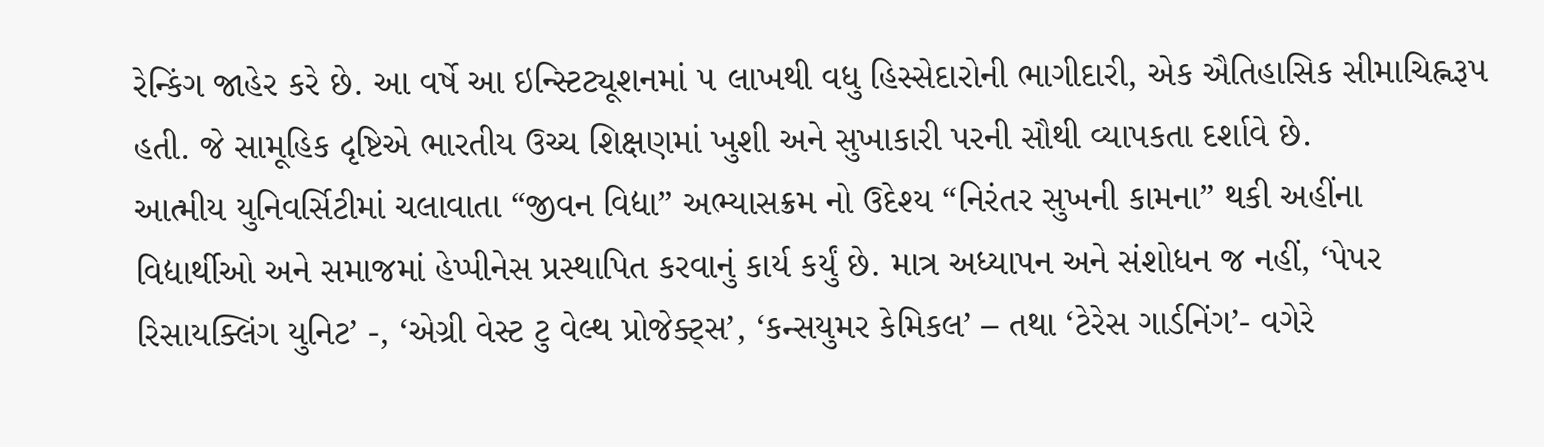રેન્કિંગ જાહેર કરે છે. આ વર્ષે આ ઇન્સ્ટિટ્યૂશનમાં ૫ લાખથી વધુ હિસ્સેદારોની ભાગીદારી, એક ઐતિહાસિક સીમાચિહ્નરૂપ હતી. જે સામૂહિક દૃષ્ટિએ ભારતીય ઉચ્ચ શિક્ષણમાં ખુશી અને સુખાકારી પરની સૌથી વ્યાપકતા દર્શાવે છે.
આત્મીય યુનિવર્સિટીમાં ચલાવાતા “જીવન વિદ્યા” અભ્યાસક્રમ નો ઉદેશ્ય “નિરંતર સુખની કામના” થકી અહીંના વિદ્યાર્થીઓ અને સમાજમાં હેપ્પીનેસ પ્રસ્થાપિત કરવાનું કાર્ય કર્યું છે. માત્ર અધ્યાપન અને સંશોધન જ નહીં, ‘પેપર રિસાયક્લિંગ યુનિટ’ -, ‘એગ્રી વેસ્ટ ટુ વેલ્થ પ્રોજેક્ટ્સ’, ‘કન્સયુમર કેમિકલ’ – તથા ‘ટેરેસ ગાર્ડનિંગ’- વગેરે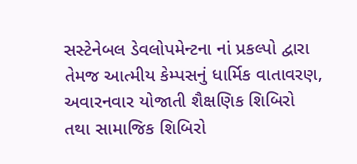સસ્ટેનેબલ ડેવલોપમેન્ટના નાં પ્રકલ્પો દ્વારા તેમજ આત્મીય કેમ્પસનું ધાર્મિક વાતાવરણ, અવારનવાર યોજાતી શૈક્ષણિક શિબિરો તથા સામાજિક શિબિરો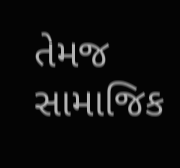તેમજ સામાજિક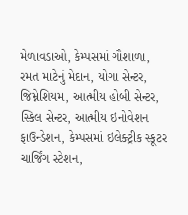મેળાવડાઓ, કેમ્પસમાં ગૌશાળા, રમત માટેનું મેદાન, યોગા સેન્ટર, જિમ્નેશિયમ, આત્મીય હોબી સેન્ટર, સ્કિલ સેન્ટર, આત્મીય ઇનોવેશન ફાઉન્ડેશન, કેમ્પસમાં ઇલેક્ટ્રીક સ્કૂટર ચાર્જિંગ સ્ટેશન,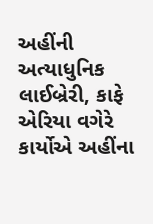અહીંની અત્યાધુનિક લાઈબ્રેરી, કાફે એરિયા વગેરે કાર્યોએ અહીંના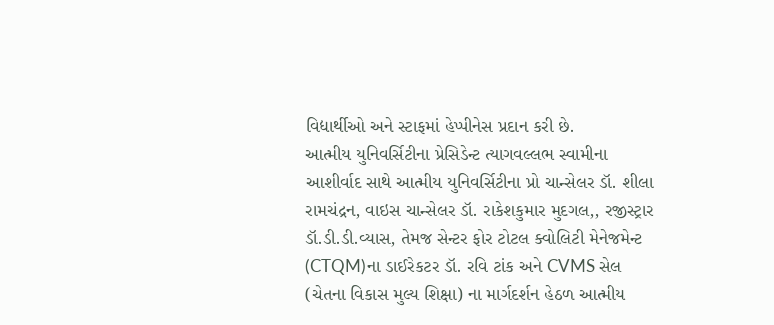વિદ્યાર્થીઓ અને સ્ટાફમાં હેપ્પીનેસ પ્રદાન કરી છે.
આત્મીય યુનિવર્સિટીના પ્રેસિડેન્ટ ત્યાગવલ્લભ સ્વામીના આશીર્વાદ સાથે આત્મીય યુનિવર્સિટીના પ્રો ચાન્સેલર ડૉ. શીલા રામચંદ્રન, વાઇસ ચાન્સેલર ડૉ. રાકેશકુમાર મુદગલ,, રજીસ્ટ્રાર ડૉ.ડી.ડી.વ્યાસ, તેમજ સેન્ટર ફોર ટોટલ ક્વોલિટી મેનેજમેન્ટ (CTQM)ના ડાઈરેકટર ડૉ. રવિ ટાંક અને CVMS સેલ (ચેતના વિકાસ મુલ્ય શિક્ષા) ના માર્ગદર્શન હેઠળ આત્મીય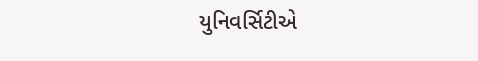યુનિવર્સિટીએ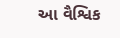આ વૈશ્વિક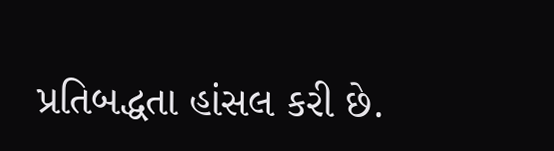પ્રતિબદ્ધતા હાંસલ કરી છે.